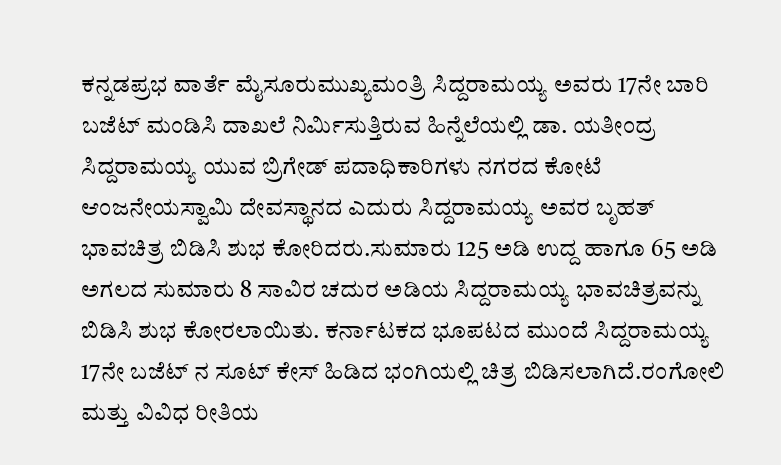ಕನ್ನಡಪ್ರಭ ವಾರ್ತೆ ಮೈಸೂರುಮುಖ್ಯಮಂತ್ರಿ ಸಿದ್ದರಾಮಯ್ಯ ಅವರು 17ನೇ ಬಾರಿ ಬಜೆಟ್ ಮಂಡಿಸಿ ದಾಖಲೆ ನಿರ್ಮಿಸುತ್ತಿರುವ ಹಿನ್ನೆಲೆಯಲ್ಲಿ ಡಾ. ಯತೀಂದ್ರ ಸಿದ್ದರಾಮಯ್ಯ ಯುವ ಬ್ರಿಗೇಡ್ ಪದಾಧಿಕಾರಿಗಳು ನಗರದ ಕೋಟೆ ಆಂಜನೇಯಸ್ವಾಮಿ ದೇವಸ್ಥಾನದ ಎದುರು ಸಿದ್ದರಾಮಯ್ಯ ಅವರ ಬೃಹತ್ ಭಾವಚಿತ್ರ ಬಿಡಿಸಿ ಶುಭ ಕೋರಿದರು.ಸುಮಾರು 125 ಅಡಿ ಉದ್ದ ಹಾಗೂ 65 ಅಡಿ ಅಗಲದ ಸುಮಾರು 8 ಸಾವಿರ ಚದುರ ಅಡಿಯ ಸಿದ್ದರಾಮಯ್ಯ ಭಾವಚಿತ್ರವನ್ನು ಬಿಡಿಸಿ ಶುಭ ಕೋರಲಾಯಿತು. ಕರ್ನಾಟಕದ ಭೂಪಟದ ಮುಂದೆ ಸಿದ್ದರಾಮಯ್ಯ 17ನೇ ಬಜೆಟ್ ನ ಸೂಟ್ ಕೇಸ್ ಹಿಡಿದ ಭಂಗಿಯಲ್ಲಿ ಚಿತ್ರ ಬಿಡಿಸಲಾಗಿದೆ.ರಂಗೋಲಿ ಮತ್ತು ವಿವಿಧ ರೀತಿಯ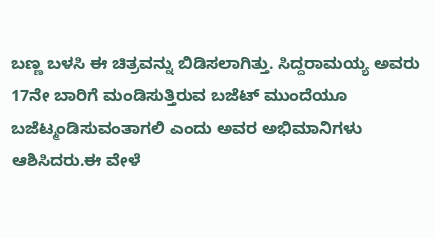ಬಣ್ಣ ಬಳಸಿ ಈ ಚಿತ್ರವನ್ನು ಬಿಡಿಸಲಾಗಿತ್ತು. ಸಿದ್ದರಾಮಯ್ಯ ಅವರು 17ನೇ ಬಾರಿಗೆ ಮಂಡಿಸುತ್ತಿರುವ ಬಜೆಟ್ ಮುಂದೆಯೂ ಬಜೆಟ್ಮಂಡಿಸುವಂತಾಗಲಿ ಎಂದು ಅವರ ಅಭಿಮಾನಿಗಳು ಆಶಿಸಿದರು.ಈ ವೇಳೆ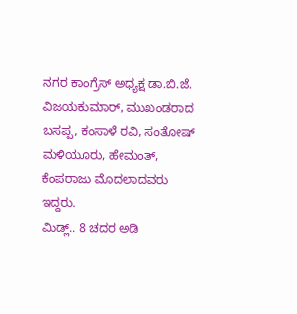ನಗರ ಕಾಂಗ್ರೆಸ್ ಅಧ್ಯಕ್ಷ ಡಾ.ಬಿ.ಜೆ. ವಿಜಯಕುಮಾರ್, ಮುಖಂಡರಾದ ಬಸಪ್ಪ, ಕಂಸಾಳೆ ರವಿ, ಸಂತೋಷ್ ಮಳಿಯೂರು, ಹೇಮಂತ್, ಕೆಂಪರಾಜು ಮೊದಲಾದವರು ಇದ್ದರು.
ಮಿಡ್ಲ್.. 8 ಚದರ ಅಡಿ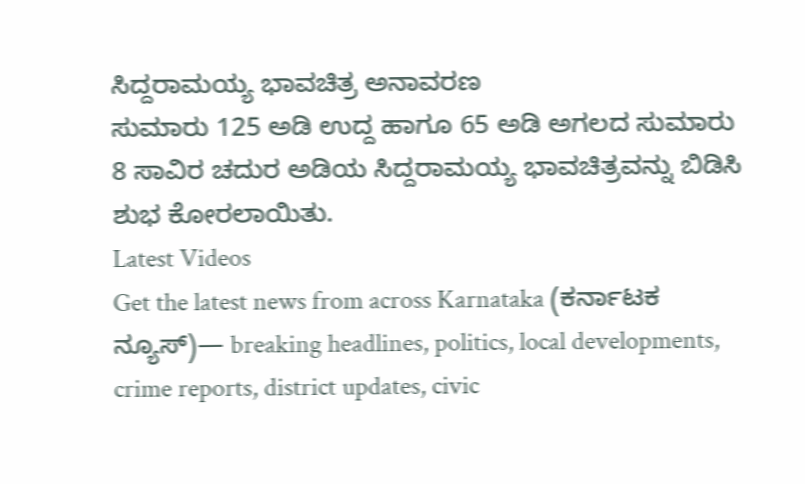ಸಿದ್ದರಾಮಯ್ಯ ಭಾವಚಿತ್ರ ಅನಾವರಣ
ಸುಮಾರು 125 ಅಡಿ ಉದ್ದ ಹಾಗೂ 65 ಅಡಿ ಅಗಲದ ಸುಮಾರು 8 ಸಾವಿರ ಚದುರ ಅಡಿಯ ಸಿದ್ದರಾಮಯ್ಯ ಭಾವಚಿತ್ರವನ್ನು ಬಿಡಿಸಿ ಶುಭ ಕೋರಲಾಯಿತು.
Latest Videos
Get the latest news from across Karnataka (ಕರ್ನಾಟಕ ನ್ಯೂಸ್)— breaking headlines, politics, local developments, crime reports, district updates, civic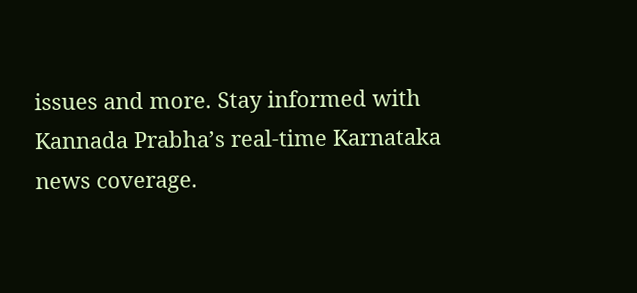issues and more. Stay informed with Kannada Prabha’s real‑time Karnataka news coverage.